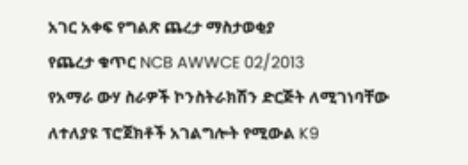አገር አቀፍ የግልጽ ጨረታ ማስታወቂያ
የጨረታ ቁጥር NCB AWWCE 02/2013
የአማራ ውሃ ስራዎች ኮንስትራክሽን ድርጅት ለሚገነባቸው ለተለያዩ ፕሮጀክቶች አገልግሎት የሚውል K9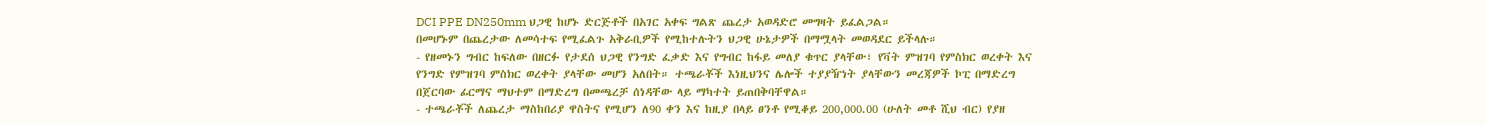DCI PPE DN250mm ህጋዊ ከሆኑ ድርጅቶች በአገር አቀፍ ግልጽ ጨረታ አወዳድሮ መግዛት ይፈልጋል።
በመሆኑም በጨረታው ለመሳተፍ የሚፈልጉ አቅራቢዎች የሚከተሉትን ህጋዊ ሁኔታዎች በማሟላት መወዳደር ይችላሉ።
- የዘመኑን ግብር ከፍለው በዘርፉ የታደሰ ህጋዊ የንግድ ፈቃድ እና የግብር ከፋይ መለያ ቁጥር ያላቸው፣ የቫት ምዝገባ የምስክር ወረቀት እና የንግድ የምዝገባ ምስክር ወረቀት ያላቸው መሆን አለበት። ተጫራቾች እነዚህንና ሌሎች ተያያዥነት ያላቸውን መረጃዎች ኮፒ በማድረግ በጀርባው ፊርማና ማህተም በማድረግ በመጫረቻ ሰነዳቸው ላይ ማካተት ይጠበቅባቸዋል።
- ተጫራቾች ለጨረታ ማስከበሪያ ዋስትና የሚሆን ለ90 ቀን እና ከዚያ በላይ ፀንቶ የሚቆይ 200,000.00 (ሁለት መቶ ሺህ ብር) የያዘ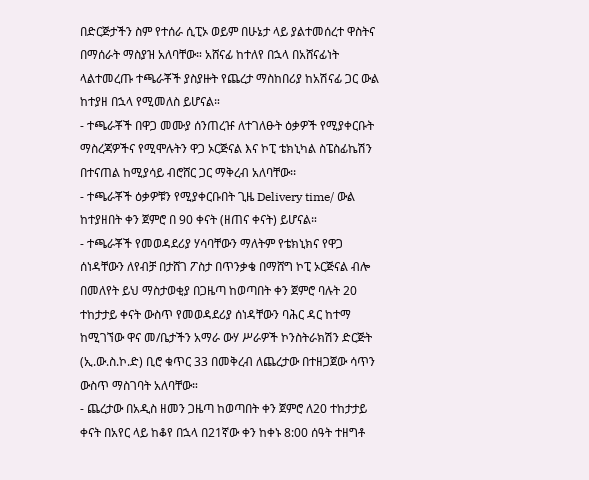በድርጅታችን ስም የተሰራ ሲፒኦ ወይም በሁኔታ ላይ ያልተመሰረተ ዋስትና በማሰራት ማስያዝ አለባቸው። አሸናፊ ከተለየ በኋላ በአሸናፊነት ላልተመረጡ ተጫራቾች ያስያዙት የጨረታ ማስከበሪያ ከአሽናፊ ጋር ውል ከተያዘ በኋላ የሚመለስ ይሆናል።
- ተጫራቾች በዋጋ መሙያ ሰንጠረዡ ለተገለፁት ዕቃዎች የሚያቀርቡት ማስረጃዎችና የሚሞሉትን ዋጋ ኦርጅናል እና ኮፒ ቴክኒካል ስፔስፊኬሽን በተናጠል ከሚያሳይ ብሮሸር ጋር ማቅረብ አለባቸው፡፡
- ተጫራቾች ዕቃዎቹን የሚያቀርቡበት ጊዜ Delivery time/ ውል ከተያዘበት ቀን ጀምሮ በ 90 ቀናት (ዘጠና ቀናት) ይሆናል።
- ተጫራቾች የመወዳደሪያ ሃሳባቸውን ማለትም የቴክኒክና የዋጋ ሰነዳቸውን ለየብቻ በታሸገ ፖስታ በጥንቃቄ በማሸግ ኮፒ ኦርጅናል ብሎ በመለየት ይህ ማስታወቂያ በጋዜጣ ከወጣበት ቀን ጀምሮ ባሉት 20 ተከታታይ ቀናት ውስጥ የመወዳደሪያ ሰነዳቸውን ባሕር ዳር ከተማ ከሚገኘው ዋና መ/ቤታችን አማራ ውሃ ሥራዎች ኮንስትራክሽን ድርጅት (ኢ.ው.ስ.ኮ.ድ) ቢሮ ቁጥር 33 በመቅረብ ለጨረታው በተዘጋጀው ሳጥን ውስጥ ማስገባት አለባቸው።
- ጨረታው በአዲስ ዘመን ጋዜጣ ከወጣበት ቀን ጀምሮ ለ20 ተከታታይ ቀናት በአየር ላይ ከቆየ በኋላ በ21ኛው ቀን ከቀኑ 8:00 ሰዓት ተዘግቶ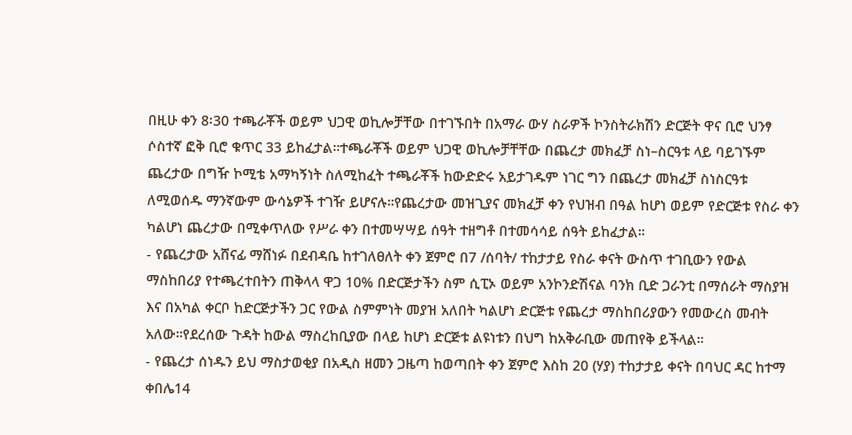በዚሁ ቀን 8፡30 ተጫራቾች ወይም ህጋዊ ወኪሎቻቸው በተገኙበት በአማራ ውሃ ስራዎች ኮንስትራክሽን ድርጅት ዋና ቢሮ ህንፃ ሶስተኛ ፎቅ ቢሮ ቁጥር 33 ይከፈታል።ተጫራቾች ወይም ህጋዊ ወኪሎቻቸቸው በጨረታ መክፈቻ ስነ–ስርዓቱ ላይ ባይገኙም ጨረታው በግዥ ኮሚቴ አማካኝነት ስለሚከፈት ተጫራቾች ከውድድሩ አይታገዱም ነገር ግን በጨረታ መክፈቻ ስነስርዓቱ ለሚወሰዱ ማንኛውም ውሳኔዎች ተገዥ ይሆናሉ።የጨረታው መዝጊያና መክፈቻ ቀን የህዝብ በዓል ከሆነ ወይም የድርጅቱ የስራ ቀን ካልሆነ ጨረታው በሚቀጥለው የሥራ ቀን በተመሣሣይ ሰዓት ተዘግቶ በተመሳሳይ ሰዓት ይከፈታል።
- የጨረታው አሸናፊ ማሸነፉ በደብዳቤ ከተገለፀለት ቀን ጀምሮ በ7 /ሰባት/ ተከታታይ የስራ ቀናት ውስጥ ተገቢውን የውል ማስከበሪያ የተጫረተበትን ጠቅላላ ዋጋ 10% በድርጅታችን ስም ሲፒኦ ወይም አንኮንድሽናል ባንክ ቢድ ጋራንቲ በማሰራት ማስያዝ እና በአካል ቀርቦ ከድርጅታችን ጋር የውል ስምምነት መያዝ አለበት ካልሆነ ድርጅቱ የጨረታ ማስከበሪያውን የመውረስ መብት አለው።የደረሰው ጉዳት ከውል ማስረከቢያው በላይ ከሆነ ድርጅቱ ልዩነቱን በህግ ከአቅራቢው መጠየቅ ይችላል።
- የጨረታ ሰነዱን ይህ ማስታወቂያ በአዲስ ዘመን ጋዜጣ ከወጣበት ቀን ጀምሮ እስከ 20 (ሃያ) ተከታታይ ቀናት በባህር ዳር ከተማ ቀበሌ14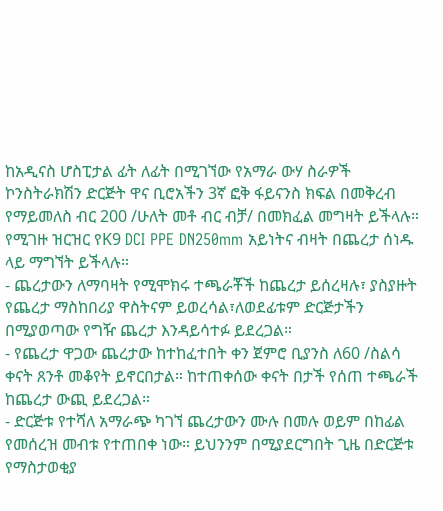ከአዲናስ ሆስፒታል ፊት ለፊት በሚገኘው የአማራ ውሃ ስራዎች ኮንስትራክሽን ድርጅት ዋና ቢሮአችን 3ኛ ፎቅ ፋይናንስ ክፍል በመቅረብ የማይመለስ ብር 200 /ሁለት መቶ ብር ብቻ/ በመክፈል መግዛት ይችላሉ። የሚገዙ ዝርዝር የK9 DCI PPE DN250mm አይነትና ብዛት በጨረታ ሰነዱ ላይ ማግኘት ይችላሉ።
- ጨረታውን ለማባዛት የሚሞክሩ ተጫራቾች ከጨረታ ይሰረዛሉ፣ ያስያዙት የጨረታ ማስከበሪያ ዋስትናም ይወረሳል፣ለወደፊቱም ድርጅታችን በሚያወጣው የግዥ ጨረታ እንዳይሳተፉ ይደረጋል።
- የጨረታ ዋጋው ጨረታው ከተከፈተበት ቀን ጀምሮ ቢያንስ ለ60 /ስልሳ ቀናት ጸንቶ መቆየት ይኖርበታል። ከተጠቀሰው ቀናት በታች የሰጠ ተጫራች ከጨረታ ውጪ ይደረጋል።
- ድርጅቱ የተሻለ አማራጭ ካገኘ ጨረታውን ሙሉ በመሉ ወይም በከፊል የመሰረዝ መብቱ የተጠበቀ ነው። ይህንንም በሚያደርግበት ጊዜ በድርጅቱ የማስታወቂያ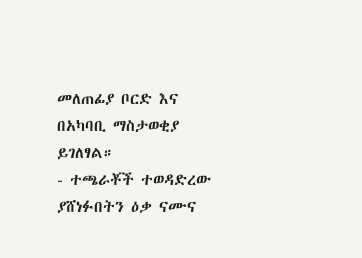መለጠፊያ ቦርድ እና በአካባቢ ማስታወቂያ ይገለፃል።
- ተጫራቾች ተወዳድረው ያሸነፉበትን ዕቃ ናሙና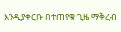እንዲያቀርቡ በተጠየቁ ጊዜ ማቅረብ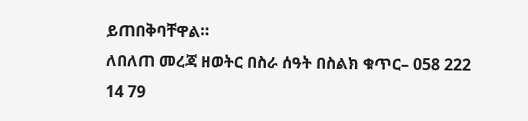ይጠበቅባቸዋል።
ለበለጠ መረጃ ዘወትር በስራ ሰዓት በስልክ ቁጥር– 058 222 14 79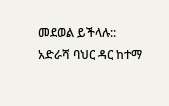መደወል ይችላሉ::
አድራሻ ባህር ዳር ከተማ